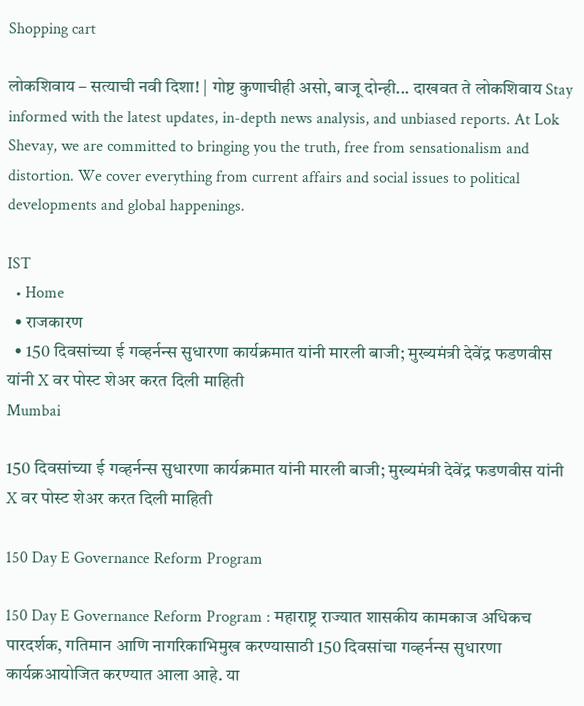Shopping cart

लोकशिवाय – सत्याची नवी दिशा! | गोष्ट कुणाचीही असो, बाजू दोन्ही... दाखवत ते लोकशिवाय Stay informed with the latest updates, in-depth news analysis, and unbiased reports. At Lok Shevay, we are committed to bringing you the truth, free from sensationalism and distortion. We cover everything from current affairs and social issues to political developments and global happenings.

IST
  • Home
  • राजकारण
  • 150 दिवसांच्या ई गव्हर्नन्स सुधारणा कार्यक्रमात यांनी मारली बाजी; मुख्यमंत्री देवेंद्र फडणवीस यांनी X वर पोस्ट शेअर करत दिली माहिती
Mumbai

150 दिवसांच्या ई गव्हर्नन्स सुधारणा कार्यक्रमात यांनी मारली बाजी; मुख्यमंत्री देवेंद्र फडणवीस यांनी X वर पोस्ट शेअर करत दिली माहिती

150 Day E Governance Reform Program

150 Day E Governance Reform Program : महाराष्ट्र राज्यात शासकीय कामकाज अधिकच पारदर्शक, गतिमान आणि नागरिकाभिमुख करण्यासाठी 150 दिवसांचा गव्हर्नन्स सुधारणा कार्यक्रआयोजित करण्यात आला आहे. या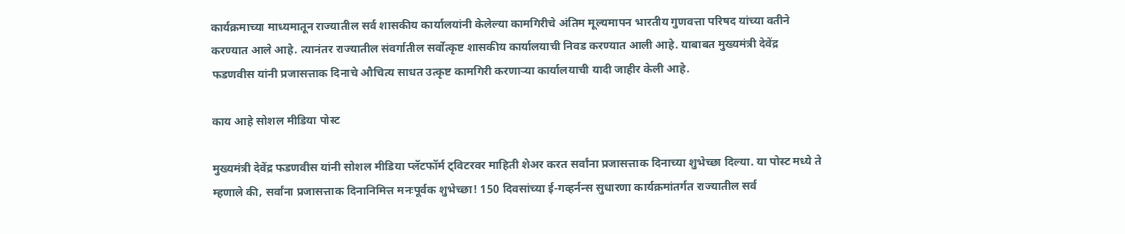कार्यक्रमाच्या माध्यमातून राज्यातील सर्व शासकीय कार्यालयांनी केलेल्या कामगिरीचे अंतिम मूल्यमापन भारतीय गुणवत्ता परिषद यांच्या वतीने करण्यात आले आहे. त्यानंतर राज्यातील संवर्गातील सर्वोत्कृष्ट शासकीय कार्यालयाची निवड करण्यात आली आहे. याबाबत मुख्यमंत्री देवेंद्र फडणवीस यांनी प्रजासत्ताक दिनाचे औचित्य साधत उत्कृष्ट कामगिरी करणाऱ्या कार्यालयाची यादी जाहीर केली आहे.

काय आहे सोशल मीडिया पोस्ट

मुख्यमंत्री देवेंद्र फडणवीस यांनी सोशल मीडिया प्लॅटफॉर्म ट्विटरवर माहिती शेअर करत सर्वांना प्रजासत्ताक दिनाच्या शुभेच्छा दिल्या. या पोस्ट मध्ये ते म्हणाले की, सर्वांना प्रजासत्ताक दिनानिमित्त मनःपूर्वक शुभेच्छा! 150 दिवसांच्या ई-गव्हर्नन्स सुधारणा कार्यक्रमांतर्गत राज्यातील सर्व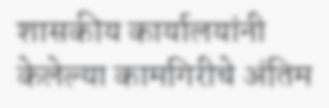शासकीय कार्यालयांनी केलेल्या कामगिरीचे अंतिम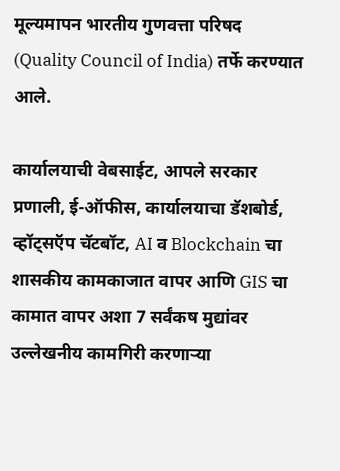मूल्यमापन भारतीय गुणवत्ता परिषद (Quality Council of India) तर्फे करण्यात आले.

कार्यालयाची वेबसाईट, आपले सरकार प्रणाली, ई-ऑफीस, कार्यालयाचा डॅशबोर्ड, व्हॉट्सऍप चॅटबॉट, AI व Blockchain चा शासकीय कामकाजात वापर आणि GIS चा कामात वापर अशा 7 सर्वंकष मुद्यांवर उल्लेखनीय कामगिरी करणाऱ्या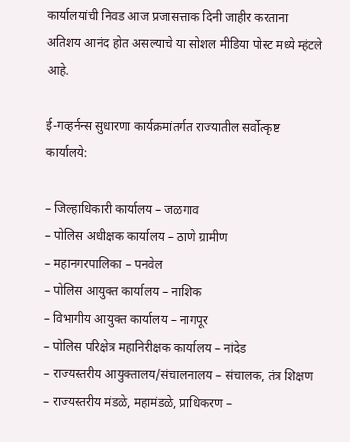कार्यालयांची निवड आज प्रजासत्ताक दिनी जाहीर करताना अतिशय आनंद होत असल्याचे या सोशल मीडिया पोस्ट मध्ये म्हंटले आहे.

ई-गव्हर्नन्स सुधारणा कार्यक्रमांतर्गत राज्यातील सर्वोत्कृष्ट कार्यालये:

– जिल्हाधिकारी कार्यालय – जळगाव
– पोलिस अधीक्षक कार्यालय – ठाणे ग्रामीण
– महानगरपालिका – पनवेल
– पोलिस आयुक्त कार्यालय – नाशिक
– विभागीय आयुक्त कार्यालय – नागपूर
– पोलिस परिक्षेत्र महानिरीक्षक कार्यालय – नांदेड
– राज्यस्तरीय आयुक्तालय/संचालनालय – संचालक, तंत्र शिक्षण
– राज्यस्तरीय मंडळे, महामंडळे, प्राधिकरण –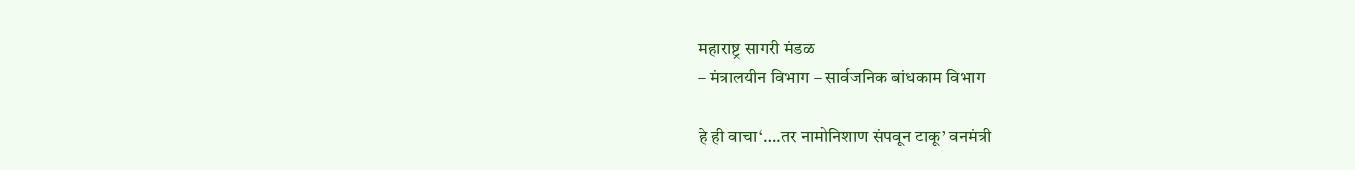महाराष्ट्र सागरी मंडळ
– मंत्रालयीन विभाग – सार्वजनिक बांधकाम विभाग

हे ही वाचा‘….तर नामोनिशाण संपवून टाकू’ वनमंत्री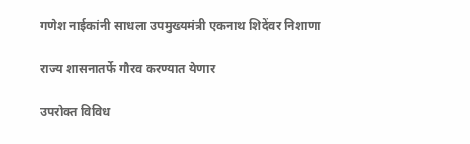गणेश नाईकांनी साधला उपमुख्यमंत्री एकनाथ शिदेंवर निशाणा

राज्य शासनातर्फे गौरव करण्यात येणार

उपरोक्त विविध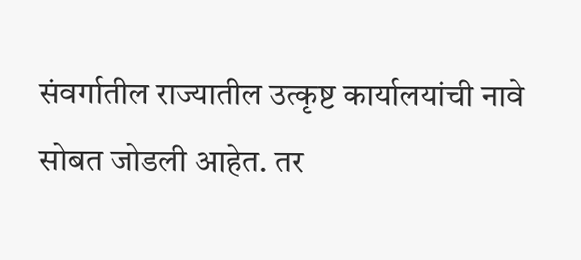संवर्गातील राज्यातील उत्कृष्ट कार्यालयांची नावे सोबत जोडली आहेत. तर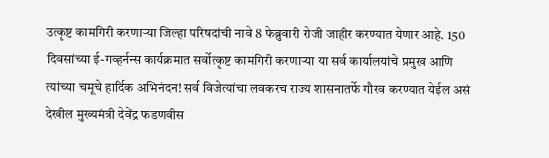उत्कृष्ट कामगिरी करणाऱ्या जिल्हा परिषदांची नावे 8 फेब्रुवारी रोजी जाहीर करण्यात येणार आहे. 150 दिवसांच्या ई-गव्हर्नन्स कार्यक्रमात सर्वोत्कृष्ट कामगिरी करणाऱ्या या सर्व कार्यालयांचे प्रमुख आणि त्यांच्या चमूचे हार्दिक अभिनंदन! सर्व विजेत्यांचा लवकरच राज्य शासनातर्फे गौरव करण्यात येईल असं देखील मुख्यमंत्री देवेंद्र फडणवीस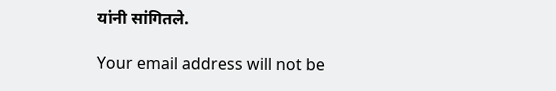यांनी सांगितले.

Your email address will not be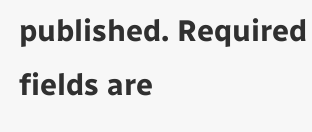published. Required fields are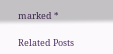marked *

Related Posts